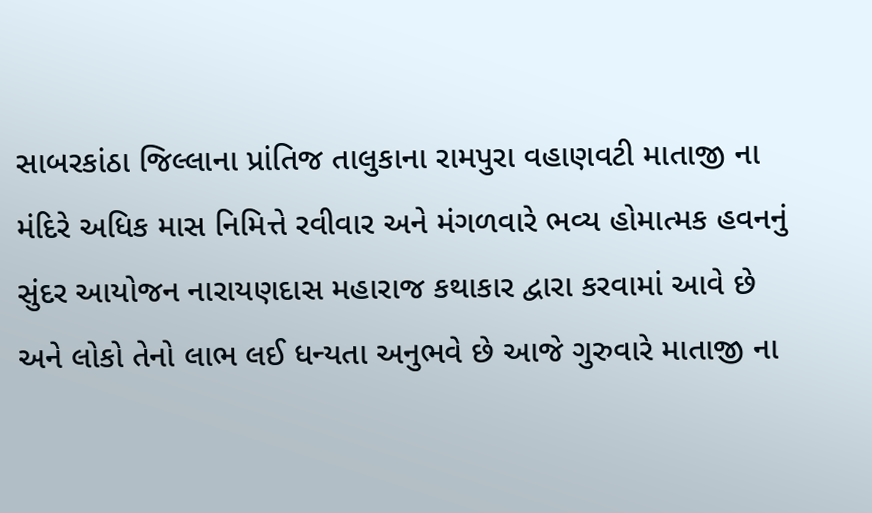સાબરકાંઠા જિલ્લાના પ્રાંતિજ તાલુકાના રામપુરા વહાણવટી માતાજી ના મંદિરે અધિક માસ નિમિત્તે રવીવાર અને મંગળવારે ભવ્ય હોમાત્મક હવનનું સુંદર આયોજન નારાયણદાસ મહારાજ કથાકાર દ્વારા કરવામાં આવે છે અને લોકો તેનો લાભ લઈ ધન્યતા અનુભવે છે આજે ગુરુવારે માતાજી ના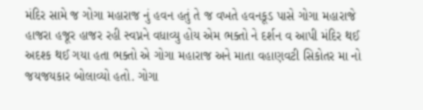મંદિર સામે જ ગોગા મહારાજ નું હવન હતું તે જ વખતે હવનકૂડ પાસે ગોગા મહારાજે હાજરા હજૂર હાજર રહી સ્વપ્નને વધાવ્યુ હોય એમ ભક્તો ને દર્શન વ આપી મંદિર થઈ અદશ્ક થઈ ગયા હતા ભક્તો એ ગોગા મહારાજ અને માતા વહાણવટી સિકોતર મા નો જયજયકાર બોલાવ્યો હતો. ગોગા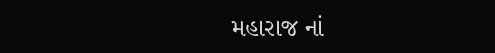મહારાજ નાં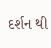દર્શન થી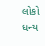લોકો ધન્ય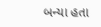બન્યા હતા